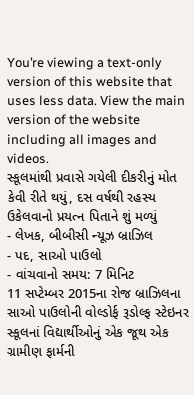You’re viewing a text-only version of this website that uses less data. View the main version of the website including all images and videos.
સ્કૂલમાંથી પ્રવાસે ગયેલી દીકરીનું મોત કેવી રીતે થયું, દસ વર્ષથી રહસ્ય ઉકેલવાનો પ્રયત્ન પિતાને શું મળ્યું
- લેખક, બીબીસી ન્યૂઝ બ્રાઝિલ
- પદ, સાઓ પાઉલો
- વાંચવાનો સમય: 7 મિનિટ
11 સપ્ટેમ્બર 2015ના રોજ બ્રાઝિલના સાઓ પાઉલોની વોલ્ડોર્ફ રૂડોલ્ફ સ્ટેઇનર સ્કૂલનાં વિદ્યાર્થીઓનું એક જૂથ એક ગ્રામીણ ફાર્મની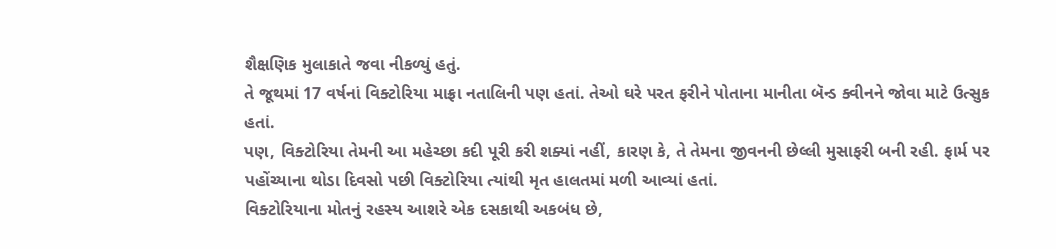શૈક્ષણિક મુલાકાતે જવા નીકળ્યું હતું.
તે જૂથમાં 17 વર્ષનાં વિક્ટોરિયા માફ્રા નતાલિની પણ હતાં. તેઓ ઘરે પરત ફરીને પોતાના માનીતા બૅન્ડ ક્વીનને જોવા માટે ઉત્સુક હતાં.
પણ, વિક્ટોરિયા તેમની આ મહેચ્છા કદી પૂરી કરી શક્યાં નહીં, કારણ કે, તે તેમના જીવનની છેલ્લી મુસાફરી બની રહી. ફાર્મ પર પહોંચ્યાના થોડા દિવસો પછી વિક્ટોરિયા ત્યાંથી મૃત હાલતમાં મળી આવ્યાં હતાં.
વિક્ટોરિયાના મોતનું રહસ્ય આશરે એક દસકાથી અકબંધ છે,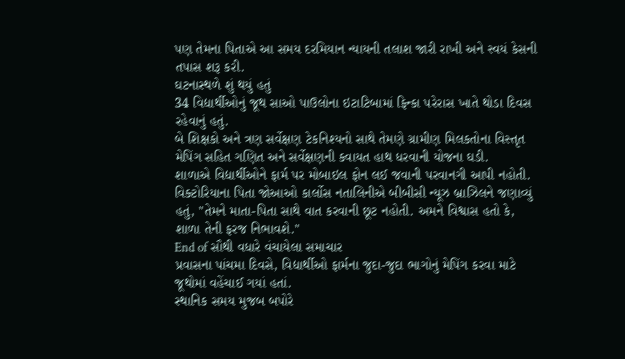પણ તેમના પિતાએ આ સમય દરમિયાન ન્યાયની તલાશ જારી રાખી અને સ્વયં કેસની તપાસ શરૂ કરી.
ઘટનાસ્થળે શું થયું હતું
34 વિદ્યાર્થીઓનું જૂથ સાઓ પાઉલોના ઇટાટિબામાં ફિન્કા પરેરાસ ખાતે થોડા દિવસ રહેવાનું હતું.
બે શિક્ષકો અને ત્રણ સર્વેક્ષણ ટેકનિશ્યનો સાથે તેમણે ગ્રામીણ મિલકતોના વિસ્તૃત મેપિંગ સહિત ગણિત અને સર્વેક્ષણની કવાયત હાથ ધરવાની યોજના ઘડી.
શાળાએ વિદ્યાર્થીઓને ફાર્મ પર મોબાઇલ ફોન લઈ જવાની પરવાનગી આપી નહોતી.
વિક્ટોરિયાના પિતા જોઆઓ કાર્લોસ નતાલિનીએ બીબીસી ન્યૂઝ બ્રાઝિલને જણાવ્યું હતું, "તેમને માતા-પિતા સાથે વાત કરવાની છૂટ નહોતી. અમને વિશ્વાસ હતો કે, શાળા તેની ફરજ નિભાવશે."
End of સૌથી વધારે વંચાયેલા સમાચાર
પ્રવાસના પાંચમા દિવસે, વિદ્યાર્થીઓ ફાર્મના જુદા-જુદા ભાગોનું મેપિંગ કરવા માટે જૂથોમાં વહેંચાઈ ગયાં હતાં.
સ્થાનિક સમય મુજબ બપોરે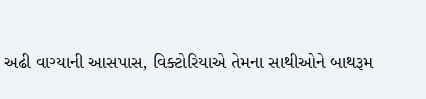અઢી વાગ્યાની આસપાસ, વિક્ટોરિયાએ તેમના સાથીઓને બાથરૂમ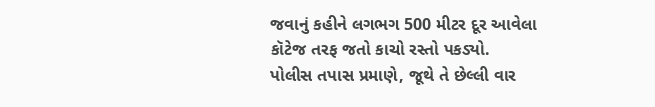જવાનું કહીને લગભગ 500 મીટર દૂર આવેલા કૉટેજ તરફ જતો કાચો રસ્તો પકડ્યો.
પોલીસ તપાસ પ્રમાણે, જૂથે તે છેલ્લી વાર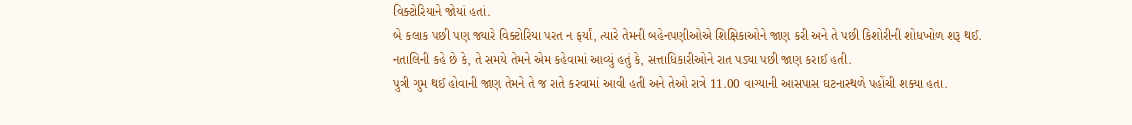વિક્ટોરિયાને જોયાં હતાં.
બે કલાક પછી પણ જ્યારે વિક્ટોરિયા પરત ન ફર્યાં, ત્યારે તેમની બહેનપણીઓએ શિક્ષિકાઓને જાણ કરી અને તે પછી કિશોરીની શોધખોળ શરૂ થઈ.
નતાલિની કહે છે કે, તે સમયે તેમને એમ કહેવામાં આવ્યું હતું કે, સત્તાધિકારીઓને રાત પડ્યા પછી જાણ કરાઈ હતી.
પુત્રી ગુમ થઈ હોવાની જાણ તેમને તે જ રાતે કરવામાં આવી હતી અને તેઓ રાત્રે 11.00 વાગ્યાની આસપાસ ઘટનાસ્થળે પહોંચી શક્યા હતા.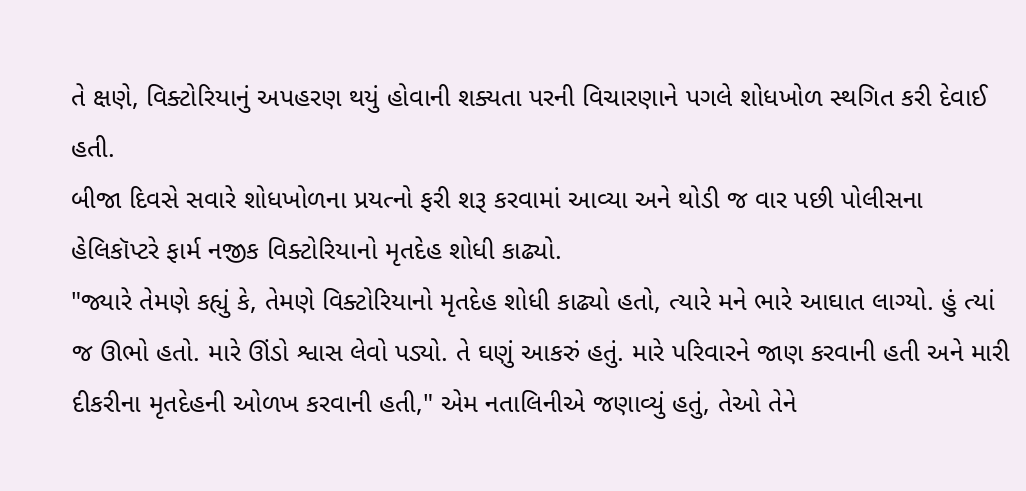તે ક્ષણે, વિક્ટોરિયાનું અપહરણ થયું હોવાની શક્યતા પરની વિચારણાને પગલે શોધખોળ સ્થગિત કરી દેવાઈ હતી.
બીજા દિવસે સવારે શોધખોળના પ્રયત્નો ફરી શરૂ કરવામાં આવ્યા અને થોડી જ વાર પછી પોલીસના હેલિકૉપ્ટરે ફાર્મ નજીક વિક્ટોરિયાનો મૃતદેહ શોધી કાઢ્યો.
"જ્યારે તેમણે કહ્યું કે, તેમણે વિક્ટોરિયાનો મૃતદેહ શોધી કાઢ્યો હતો, ત્યારે મને ભારે આઘાત લાગ્યો. હું ત્યાં જ ઊભો હતો. મારે ઊંડો શ્વાસ લેવો પડ્યો. તે ઘણું આકરું હતું. મારે પરિવારને જાણ કરવાની હતી અને મારી દીકરીના મૃતદેહની ઓળખ કરવાની હતી," એમ નતાલિનીએ જણાવ્યું હતું, તેઓ તેને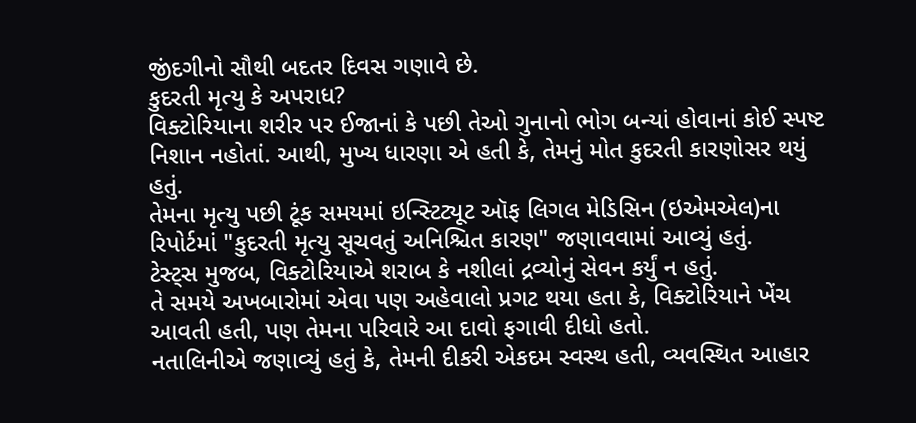જીંદગીનો સૌથી બદતર દિવસ ગણાવે છે.
કુદરતી મૃત્યુ કે અપરાધ?
વિક્ટોરિયાના શરીર પર ઈજાનાં કે પછી તેઓ ગુનાનો ભોગ બન્યાં હોવાનાં કોઈ સ્પષ્ટ નિશાન નહોતાં. આથી, મુખ્ય ધારણા એ હતી કે, તેમનું મોત કુદરતી કારણોસર થયું હતું.
તેમના મૃત્યુ પછી ટૂંક સમયમાં ઇન્સ્ટિટ્યૂટ ઑફ લિગલ મેડિસિન (ઇએમએલ)ના રિપોર્ટમાં "કુદરતી મૃત્યુ સૂચવતું અનિશ્ચિત કારણ" જણાવવામાં આવ્યું હતું.
ટેસ્ટ્સ મુજબ, વિક્ટોરિયાએ શરાબ કે નશીલાં દ્રવ્યોનું સેવન કર્યું ન હતું.
તે સમયે અખબારોમાં એવા પણ અહેવાલો પ્રગટ થયા હતા કે, વિક્ટોરિયાને ખેંચ આવતી હતી, પણ તેમના પરિવારે આ દાવો ફગાવી દીધો હતો.
નતાલિનીએ જણાવ્યું હતું કે, તેમની દીકરી એકદમ સ્વસ્થ હતી, વ્યવસ્થિત આહાર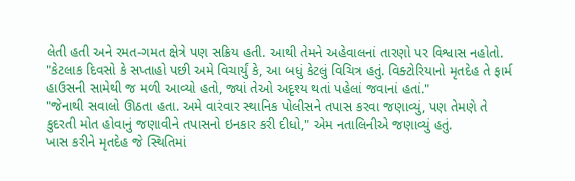લેતી હતી અને રમત-ગમત ક્ષેત્રે પણ સક્રિય હતી. આથી તેમને અહેવાલનાં તારણો પર વિશ્વાસ નહોતો.
"કેટલાક દિવસો કે સપ્તાહો પછી અમે વિચાર્યું કે, આ બધું કેટલું વિચિત્ર હતું. વિક્ટોરિયાનો મૃતદેહ તે ફાર્મ હાઉસની સામેથી જ મળી આવ્યો હતો, જ્યાં તેઓ અદૃશ્ય થતાં પહેલાં જવાનાં હતાં."
"જેનાથી સવાલો ઊઠતા હતા. અમે વારંવાર સ્થાનિક પોલીસને તપાસ કરવા જણાવ્યું, પણ તેમણે તે કુદરતી મોત હોવાનું જણાવીને તપાસનો ઇનકાર કરી દીધો," એમ નતાલિનીએ જણાવ્યું હતું.
ખાસ કરીને મૃતદેહ જે સ્થિતિમાં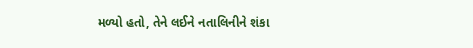મળ્યો હતો, તેને લઈને નતાલિનીને શંકા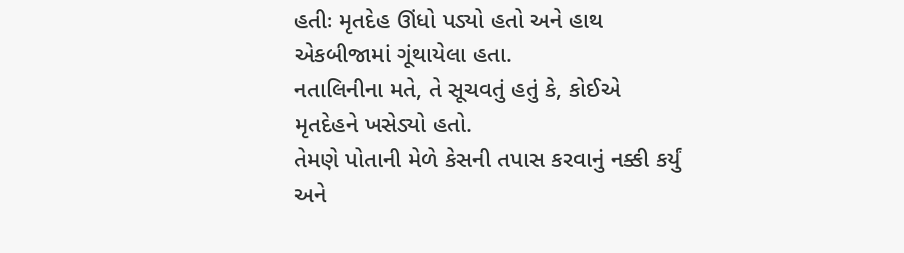હતીઃ મૃતદેહ ઊંધો પડ્યો હતો અને હાથ એકબીજામાં ગૂંથાયેલા હતા.
નતાલિનીના મતે, તે સૂચવતું હતું કે, કોઈએ મૃતદેહને ખસેડ્યો હતો.
તેમણે પોતાની મેળે કેસની તપાસ કરવાનું નક્કી કર્યું અને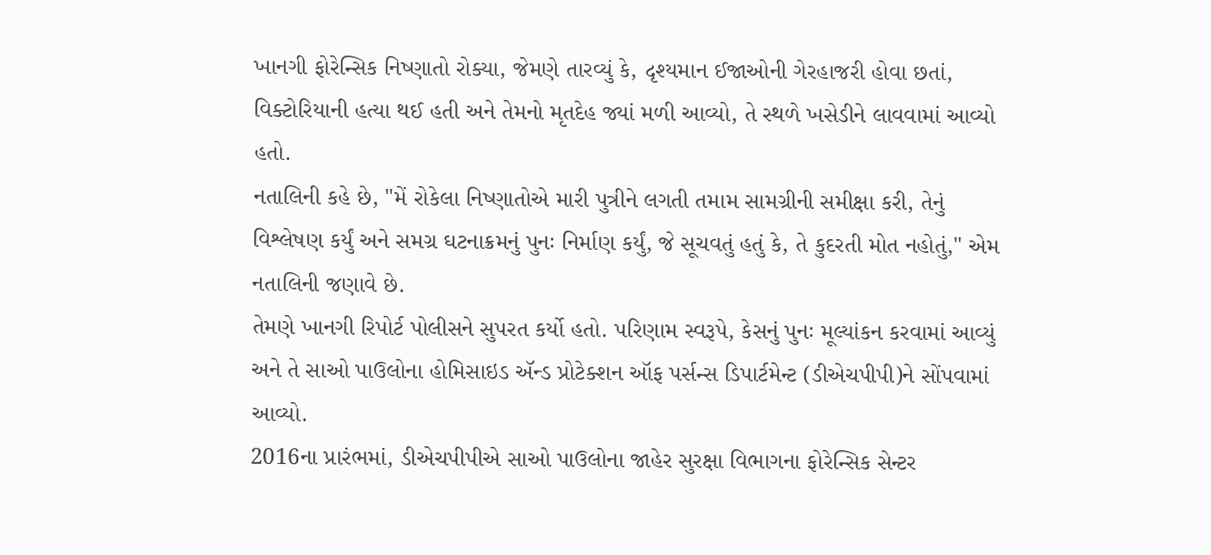ખાનગી ફોરેન્સિક નિષ્ણાતો રોક્યા, જેમણે તારવ્યું કે, દૃશ્યમાન ઈજાઓની ગેરહાજરી હોવા છતાં, વિક્ટોરિયાની હત્યા થઈ હતી અને તેમનો મૃતદેહ જ્યાં મળી આવ્યો, તે સ્થળે ખસેડીને લાવવામાં આવ્યો હતો.
નતાલિની કહે છે, "મેં રોકેલા નિષ્ણાતોએ મારી પુત્રીને લગતી તમામ સામગ્રીની સમીક્ષા કરી, તેનું વિશ્લેષણ કર્યું અને સમગ્ર ઘટનાક્રમનું પુનઃ નિર્માણ કર્યું, જે સૂચવતું હતું કે, તે કુદરતી મોત નહોતું," એમ નતાલિની જણાવે છે.
તેમણે ખાનગી રિપોર્ટ પોલીસને સુપરત કર્યો હતો. પરિણામ સ્વરૂપે, કેસનું પુનઃ મૂલ્યાંકન કરવામાં આવ્યું અને તે સાઓ પાઉલોના હોમિસાઇડ ઍન્ડ પ્રોટેક્શન ઑફ પર્સન્સ ડિપાર્ટમેન્ટ (ડીએચપીપી)ને સોંપવામાં આવ્યો.
2016ના પ્રારંભમાં, ડીએચપીપીએ સાઓ પાઉલોના જાહેર સુરક્ષા વિભાગના ફોરેન્સિક સેન્ટર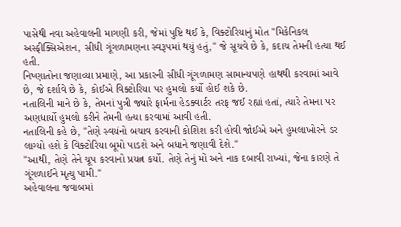પાસેથી નવા અહેવાલની માગણી કરી, જેમાં પુષ્ટિ થઈ કે, વિક્ટોરિયાનું મોત "મિકેનિકલ અસ્ફીક્સિએશન, સીધી ગૂંગળામણના સ્વરૂપમાં થયું હતું," જે સૂચવે છે કે, કદાચ તેમની હત્યા થઈ હતી.
નિષ્ણાતોના જણાવ્યા પ્રમાણે, આ પ્રકારની સીધી ગૂંગળામણ સામાન્યપણે હાથથી કરવામાં આવે છે, જે દર્શાવે છે કે, કોઈએ વિક્ટોરિયા પર હુમલો કર્યો હોઈ શકે છે.
નતાલિની માને છે કે, તેમનાં પુત્રી જ્યારે ફાર્મના હેડક્વાર્ટર તરફ જઈ રહ્યાં હતાં, ત્યારે તેમના પર અણધાર્યો હુમલો કરીને તેમની હત્યા કરવામાં આવી હતી.
નતાલિની કહે છે, "તેણે સ્વયંનો બચાવ કરવાની કોશિશ કરી હોવી જોઈએ અને હુમલાખોરને ડર લાગ્યો હશે કે વિક્ટોરિયા બૂમો પાડશે અને બધાને જણાવી દેશે."
"આથી, તેણે તેને ચૂપ કરવાનો પ્રયત્ન કર્યો. તેણે તેનું મોં અને નાક દબાવી રાખ્યાં, જેના કારણે તે ગૂંગળાઈને મૃત્યુ પામી."
અહેવાલના જવાબમાં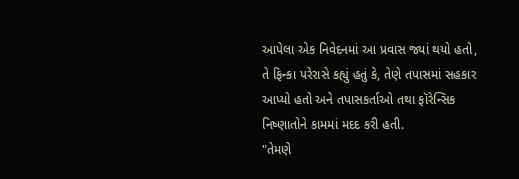આપેલા એક નિવેદનમાં આ પ્રવાસ જ્યાં થયો હતો, તે ફિન્કા પરેરાસે કહ્યું હતું કે, તેણે તપાસમાં સહકાર આપ્યો હતો અને તપાસકર્તાઓ તથા ફૉરેન્સિક નિષ્ણાતોને કામમાં મદદ કરી હતી.
"તેમણે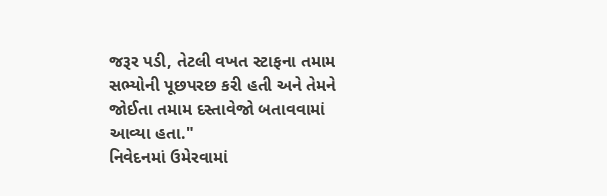જરૂર પડી, તેટલી વખત સ્ટાફના તમામ સભ્યોની પૂછપરછ કરી હતી અને તેમને જોઈતા તમામ દસ્તાવેજો બતાવવામાં આવ્યા હતા."
નિવેદનમાં ઉમેરવામાં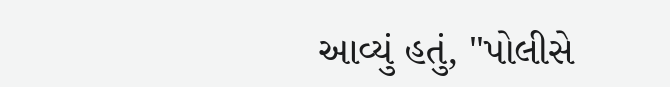આવ્યું હતું, "પોલીસે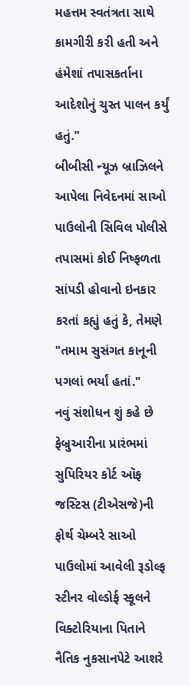મહત્તમ સ્વતંત્રતા સાથે કામગીરી કરી હતી અને હંમેશાં તપાસકર્તાના આદેશોનું ચુસ્ત પાલન કર્યું હતું."
બીબીસી ન્યૂઝ બ્રાઝિલને આપેલા નિવેદનમાં સાઓ પાઉલોની સિવિલ પોલીસે તપાસમાં કોઈ નિષ્ફળતા સાંપડી હોવાનો ઇનકાર કરતાં કહ્યું હતું કે, તેમણે "તમામ સુસંગત કાનૂની પગલાં ભર્યાં હતાં."
નવું સંશોધન શું કહે છે
ફેબ્રુઆરીના પ્રારંભમાં સુપિરિયર કોર્ટ ઑફ જસ્ટિસ (ટીએસજે)ની ફોર્થ ચેમ્બરે સાઓ પાઉલોમાં આવેલી રૂડોલ્ફ સ્ટીનર વોલ્ડોર્ફ સ્કૂલને વિક્ટોરિયાના પિતાને નૈતિક નુકસાનપેટે આશરે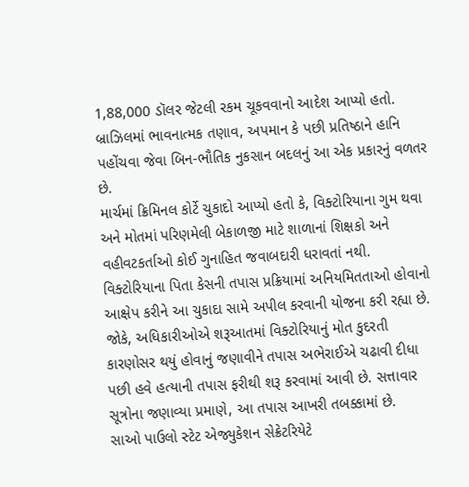1,88,000 ડૉલર જેટલી રકમ ચૂકવવાનો આદેશ આપ્યો હતો.
બ્રાઝિલમાં ભાવનાત્મક તણાવ, અપમાન કે પછી પ્રતિષ્ઠાને હાનિ પહોંચવા જેવા બિન-ભૌતિક નુકસાન બદલનું આ એક પ્રકારનું વળતર છે.
માર્ચમાં ક્રિમિનલ કોર્ટે ચુકાદો આપ્યો હતો કે, વિક્ટોરિયાના ગુમ થવા અને મોતમાં પરિણમેલી બેકાળજી માટે શાળાનાં શિક્ષકો અને વહીવટકર્તાઓ કોઈ ગુનાહિત જવાબદારી ધરાવતાં નથી.
વિક્ટોરિયાના પિતા કેસની તપાસ પ્રક્રિયામાં અનિયમિતતાઓ હોવાનો આક્ષેપ કરીને આ ચુકાદા સામે અપીલ કરવાની યોજના કરી રહ્યા છે.
જોકે, અધિકારીઓએ શરૂઆતમાં વિક્ટોરિયાનું મોત કુદરતી કારણોસર થયું હોવાનું જણાવીને તપાસ અભેરાઈએ ચઢાવી દીધા પછી હવે હત્યાની તપાસ ફરીથી શરૂ કરવામાં આવી છે. સત્તાવાર સૂત્રોના જણાવ્યા પ્રમાણે, આ તપાસ આખરી તબક્કામાં છે.
સાઓ પાઉલો સ્ટેટ એજ્યુકેશન સેક્રેટરિયેટે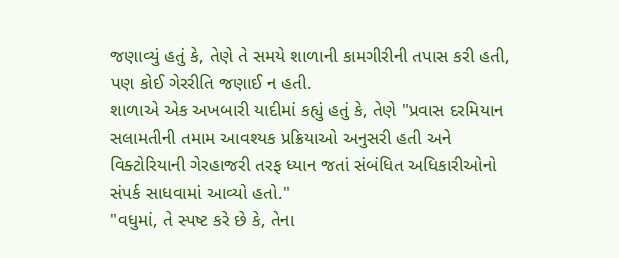જણાવ્યું હતું કે, તેણે તે સમયે શાળાની કામગીરીની તપાસ કરી હતી, પણ કોઈ ગેરરીતિ જણાઈ ન હતી.
શાળાએ એક અખબારી યાદીમાં કહ્યું હતું કે, તેણે "પ્રવાસ દરમિયાન સલામતીની તમામ આવશ્યક પ્રક્રિયાઓ અનુસરી હતી અને વિક્ટોરિયાની ગેરહાજરી તરફ ધ્યાન જતાં સંબંધિત અધિકારીઓનો સંપર્ક સાધવામાં આવ્યો હતો."
"વધુમાં, તે સ્પષ્ટ કરે છે કે, તેના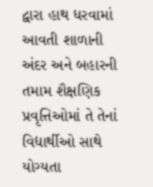દ્વારા હાથ ધરવામાં આવતી શાળાની અંદર અને બહારની તમામ શૈક્ષણિક પ્રવૃત્તિઓમાં તે તેનાં વિદ્યાર્થીઓ સાથે યોગ્યતા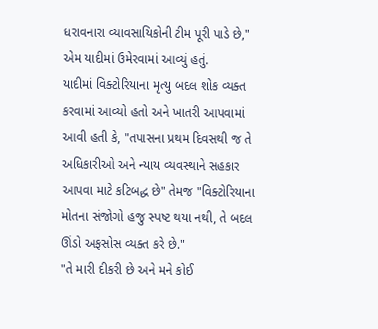ધરાવનારા વ્યાવસાયિકોની ટીમ પૂરી પાડે છે," એમ યાદીમાં ઉમેરવામાં આવ્યું હતું.
યાદીમાં વિક્ટોરિયાના મૃત્યુ બદલ શોક વ્યક્ત કરવામાં આવ્યો હતો અને ખાતરી આપવામાં આવી હતી કે, "તપાસના પ્રથમ દિવસથી જ તે અધિકારીઓ અને ન્યાય વ્યવસ્થાને સહકાર આપવા માટે કટિબદ્ધ છે" તેમજ "વિક્ટોરિયાના મોતના સંજોગો હજુ સ્પષ્ટ થયા નથી, તે બદલ ઊંડો અફસોસ વ્યક્ત કરે છે."
"તે મારી દીકરી છે અને મને કોઈ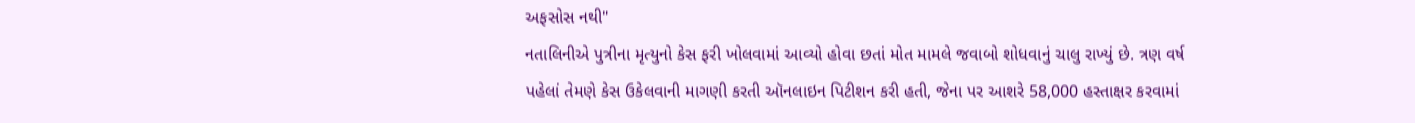અફસોસ નથી"
નતાલિનીએ પુત્રીના મૃત્યુનો કેસ ફરી ખોલવામાં આવ્યો હોવા છતાં મોત મામલે જવાબો શોધવાનું ચાલુ રાખ્યું છે. ત્રણ વર્ષ પહેલાં તેમણે કેસ ઉકેલવાની માગણી કરતી ઑનલાઇન પિટીશન કરી હતી, જેના પર આશરે 58,000 હસ્તાક્ષર કરવામાં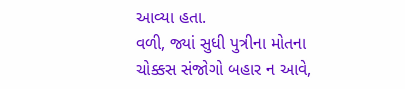આવ્યા હતા.
વળી, જ્યાં સુધી પુત્રીના મોતના ચોક્કસ સંજોગો બહાર ન આવે,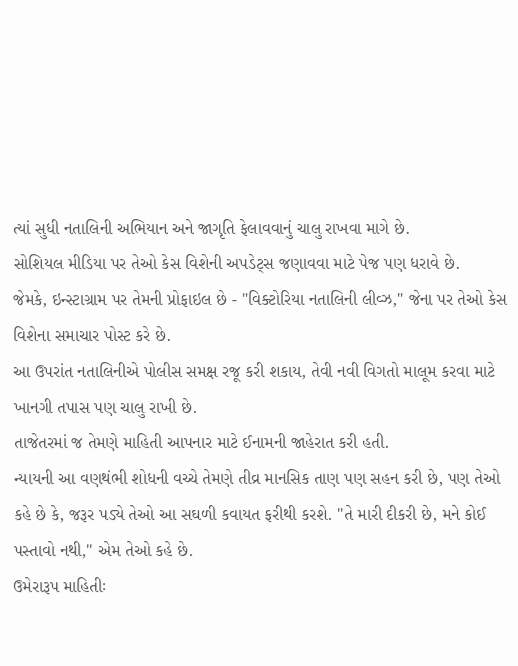ત્યાં સુધી નતાલિની અભિયાન અને જાગૃતિ ફેલાવવાનું ચાલુ રાખવા માગે છે.
સોશિયલ મીડિયા પર તેઓ કેસ વિશેની અપડેટ્સ જણાવવા માટે પેજ પણ ધરાવે છે.
જેમકે, ઇન્સ્ટાગ્રામ પર તેમની પ્રોફાઇલ છે - "વિક્ટોરિયા નતાલિની લીવ્ઝ," જેના પર તેઓ કેસ વિશેના સમાચાર પોસ્ટ કરે છે.
આ ઉપરાંત નતાલિનીએ પોલીસ સમક્ષ રજૂ કરી શકાય, તેવી નવી વિગતો માલૂમ કરવા માટે ખાનગી તપાસ પણ ચાલુ રાખી છે.
તાજેતરમાં જ તેમણે માહિતી આપનાર માટે ઈનામની જાહેરાત કરી હતી.
ન્યાયની આ વણથંભી શોધની વચ્ચે તેમણે તીવ્ર માનસિક તાણ પણ સહન કરી છે, પણ તેઓ કહે છે કે, જરૂર પડ્યે તેઓ આ સઘળી કવાયત ફરીથી કરશે. "તે મારી દીકરી છે, મને કોઈ પસ્તાવો નથી," એમ તેઓ કહે છે.
ઉમેરારૂપ માહિતીઃ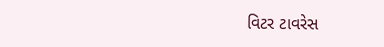વિટર ટાવરેસ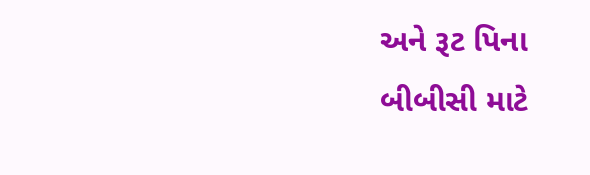અને રૂટ પિના
બીબીસી માટે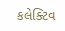કલેક્ટિવ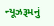ન્યૂઝરૂમનું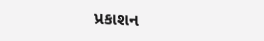પ્રકાશન